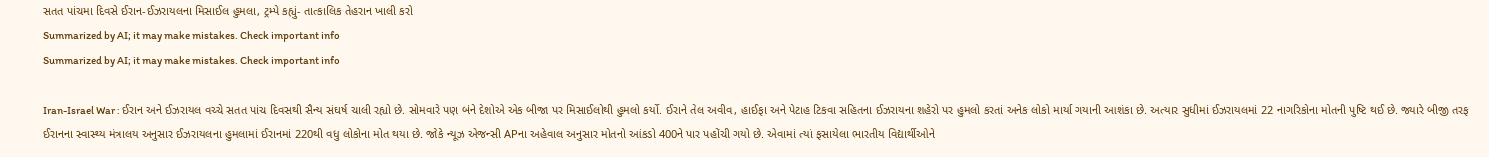સતત પાંચમા દિવસે ઈરાન-ઈઝરાયલના મિસાઈલ હુમલા, ટ્રમ્પે કહ્યું- તાત્કાલિક તેહરાન ખાલી કરો
Summarized by AI; it may make mistakes. Check important info
Summarized by AI; it may make mistakes. Check important info

Iran-Israel War : ઈરાન અને ઈઝરાયલ વચ્ચે સતત પાંચ દિવસથી સૈન્ય સંઘર્ષ ચાલી રહ્યો છે. સોમવારે પણ બંને દેશોએ એક બીજા પર મિસાઈલોથી હુમલો કર્યો. ઈરાને તેલ અવીવ, હાઈફા અને પેટાહ ટિકવા સહિતના ઈઝરાયના શહેરો પર હુમલો કરતાં અનેક લોકો માર્યા ગયાની આશંકા છે. અત્યાર સુધીમાં ઈઝરાયલમાં 22 નાગરિકોના મોતની પુષ્ટિ થઈ છે. જ્યારે બીજી તરફ ઈરાનના સ્વાસ્થ્ય મંત્રાલય અનુસાર ઈઝરાયલના હુમલામાં ઈરાનમાં 220થી વધુ લોકોના મોત થયા છે. જોકે ન્યૂઝ એજન્સી APના અહેવાલ અનુસાર મોતનો આંકડો 400ને પાર પહોંચી ગયો છે. એવામાં ત્યાં ફસાયેલા ભારતીય વિદ્યાર્થીઓને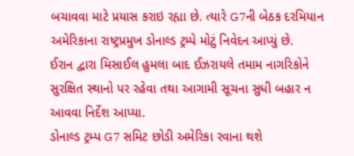બચાવવા માટે પ્રયાસ કરાઇ રહ્યા છે. ત્યારે G7ની બેઠક દરમિયાન અમેરિકાના રાષ્ટ્રપ્રમુખ ડોનાલ્ડ ટ્રમ્પે મોટું નિવેદન આપ્યું છે.
ઈરાન દ્વારા મિસાઈલ હુમલા બાદ ઈઝરાયલે તમામ નાગરિકોને સુરક્ષિત સ્થાનો પર રહેવા તથા આગામી સૂચના સુધી બહાર ન આવવા નિર્દેશ આપ્યા.
ડોનાલ્ડ ટ્રમ્પ G7 સમિટ છોડી અમેરિકા રવાના થશે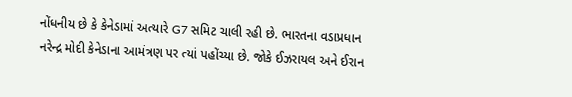નોંધનીય છે કે કેનેડામાં અત્યારે G7 સમિટ ચાલી રહી છે. ભારતના વડાપ્રધાન નરેન્દ્ર મોદી કેનેડાના આમંત્રણ પર ત્યાં પહોંચ્યા છે. જોકે ઈઝરાયલ અને ઈરાન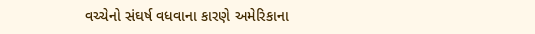વચ્ચેનો સંઘર્ષ વધવાના કારણે અમેરિકાના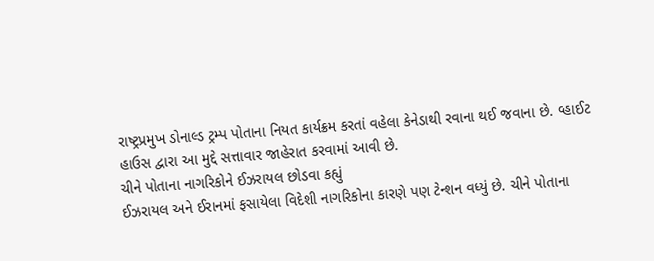રાષ્ટ્રપ્રમુખ ડોનાલ્ડ ટ્રમ્પ પોતાના નિયત કાર્યક્રમ કરતાં વહેલા કેનેડાથી રવાના થઈ જવાના છે. વ્હાઈટ હાઉસ દ્વારા આ મુદ્દે સત્તાવાર જાહેરાત કરવામાં આવી છે.
ચીને પોતાના નાગરિકોને ઈઝરાયલ છોડવા કહ્યું
ઈઝરાયલ અને ઈરાનમાં ફસાયેલા વિદેશી નાગરિકોના કારણે પણ ટેન્શન વધ્યું છે. ચીને પોતાના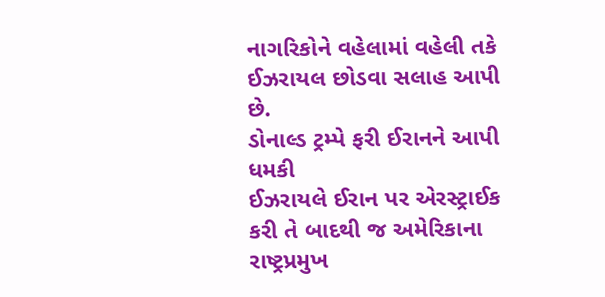નાગરિકોને વહેલામાં વહેલી તકે ઈઝરાયલ છોડવા સલાહ આપી છે.
ડોનાલ્ડ ટ્રમ્પે ફરી ઈરાનને આપી ધમકી
ઈઝરાયલે ઈરાન પર એરસ્ટ્રાઈક કરી તે બાદથી જ અમેરિકાના રાષ્ટ્રપ્રમુખ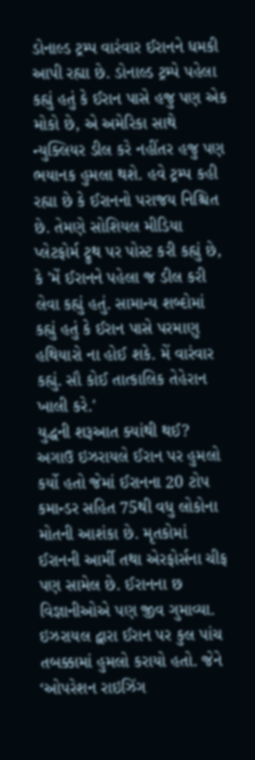ડોનાલ્ડ ટ્રમ્પ વારંવાર ઈરાનને ધમકી આપી રહ્યા છે. ડોનાલ્ડ ટ્રમ્પે પહેલા કહ્યું હતું કે ઈરાન પાસે હજુ પણ એક મોકો છે, એ અમેરિકા સાથે ન્યુક્લિયર ડીલ કરે નહીંતર હજુ પણ ભયાનક હુમલા થશે. હવે ટ્રમ્પ કહી રહ્યા છે કે ઈરાનનો પરાજય નિશ્ચિત છે. તેમણે સોશિયલ મીડિયા પ્લેટફોર્મ ટ્રુથ પર પોસ્ટ કરી કહ્યું છે, કે 'મેં ઈરાનને પહેલા જ ડીલ કરી લેવા કહ્યું હતું. સામાન્ય શબ્દોમાં કહ્યું હતું કે ઈરાન પાસે પરમાણુ હથિયારો ના હોઈ શકે. મેં વારંવાર કહ્યું. સૌ કોઈ તાત્કાલિક તેહેરાન ખાલી કરે.'
યુદ્ધની શરૂઆત ક્યાંથી થઈ?
અગાઉ ઇઝરાયલે ઈરાન પર હુમલો કર્યો હતો જેમાં ઈરાનના 20 ટોપ કમાન્ડર સહિત 75થી વધુ લોકોના મોતની આશંકા છે. મૃતકોમાં ઈરાનની આર્મી તથા એરફોર્સના ચીફ પણ સામેલ છે. ઈરાનના છ વિજ્ઞાનીઓએ પણ જીવ ગુમાવ્યા. ઇઝરાયલ દ્વારા ઈરાન પર કુલ પાંચ તબક્કામાં હુમલો કરાયો હતો. જેને ‘ઓપરેશન રાઇઝિંગ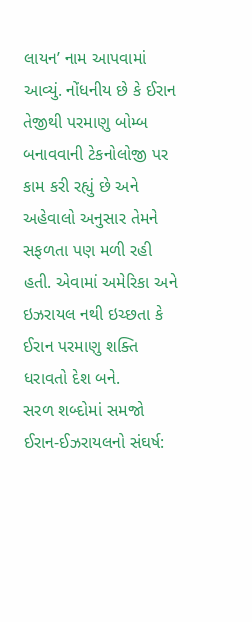લાયન’ નામ આપવામાં આવ્યું. નોંધનીય છે કે ઈરાન તેજીથી પરમાણુ બોમ્બ બનાવવાની ટેકનોલોજી પર કામ કરી રહ્યું છે અને અહેવાલો અનુસાર તેમને સફળતા પણ મળી રહી હતી. એવામાં અમેરિકા અને ઇઝરાયલ નથી ઇચ્છતા કે ઈરાન પરમાણુ શક્તિ ધરાવતો દેશ બને.
સરળ શબ્દોમાં સમજો ઈરાન-ઈઝરાયલનો સંઘર્ષ: